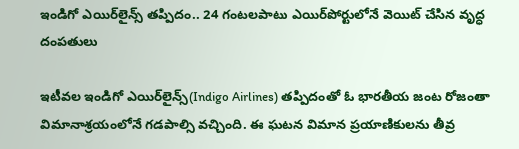ఇండిగో ఎయిర్‌లైన్స్‌ తప్పిదం.. 24 గంటలపాటు ఎయిర్‌పోర్టులోనే వెయిట్‌ చేసిన వృద్ధ దంపతులు

ఇటీవల ఇండిగో ఎయిర్‌లైన్స్‌(Indigo Airlines) తప్పిదంతో ఓ భారతీయ జంట రోజంతా విమానాశ్రయంలోనే గడపాల్సి వచ్చింది. ఈ ఘటన విమాన ప్రయాణికులను తీవ్ర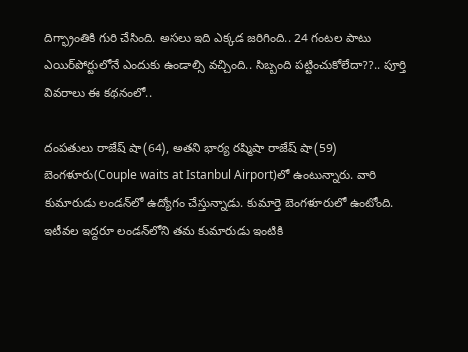దిగ్భ్రాంతికి గురి చేసింది. అసలు ఇది ఎక్కడ జరిగింది.. 24 గంటల పాటు ఎయిర్‌పోర్టులోనే ఎందుకు ఉండాల్సి వచ్చింది.. సిబ్బంది పట్టించుకోలేదా??.. పూర్తి వివరాలు ఈ కథనంలో..

దంపతులు రాజేష్ షా(64), అతని భార్య రష్మిషా రాజేష్ షా(59) బెంగళూరు(Couple waits at Istanbul Airport)లో ఉంటున్నారు. వారి కుమారుడు లండన్‌లో ఉద్యోగం చేస్తున్నాడు. కుమార్తె బెంగళూరులో ఉంటోంది. ఇటీవల ఇద్దరూ లండన్‌లోని తమ కుమారుడు ఇంటికి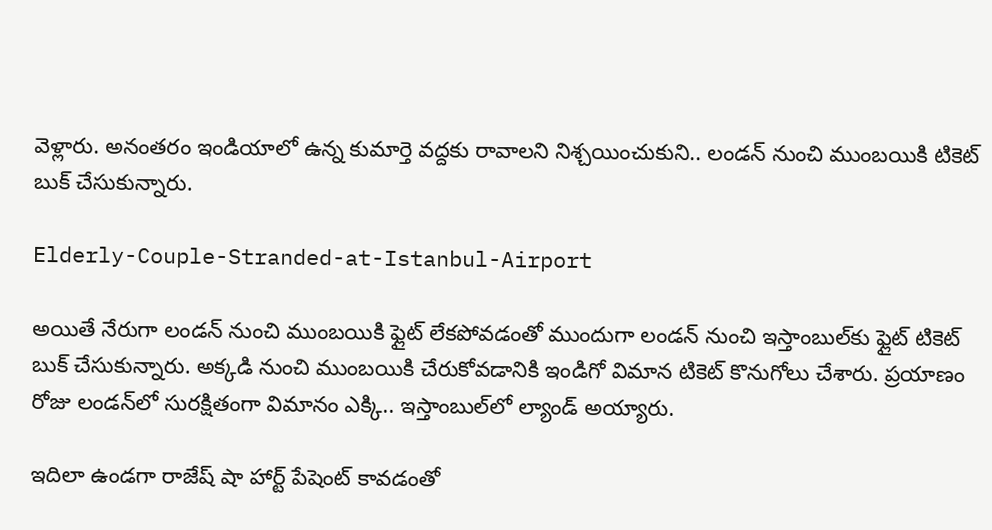వెళ్లారు. అనంతరం ఇండియాలో ఉన్న కుమార్తె వద్దకు రావాలని నిశ్చయించుకుని.. లండన్ నుంచి ముంబయికి టికెట్ బుక్ చేసుకున్నారు.

Elderly-Couple-Stranded-at-Istanbul-Airport

అయితే నేరుగా లండన్‌ నుంచి ముంబయికి ఫ్లైట్‌ లేకపోవడంతో ముందుగా లండన్‌ నుంచి ఇస్తాంబుల్‌కు ఫ్లైట్ టికెట్‌ బుక్ చేసుకున్నారు. అక్కడి నుంచి ముంబయికి చేరుకోవడానికి ఇండిగో విమాన టికెట్‌ కొనుగోలు చేశారు. ప్రయాణం రోజు లండన్‌లో సురక్షితంగా విమానం ఎక్కి.. ఇస్తాంబుల్‌లో ల్యాండ్‌ అయ్యారు.

ఇదిలా ఉండగా రాజేష్ షా హార్ట్ పేషెంట్ కావడంతో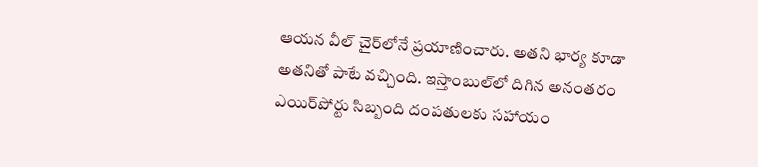ఆయన వీల్ చైర్‌లోనే ప్రయాణించారు. అతని భార్య కూడా అతనితో పాటే వచ్చింది. ఇస్తాంబుల్‌లో దిగిన అనంతరం ఎయిర్‌పోర్టు సిబ్బంది దంపతులకు సహాయం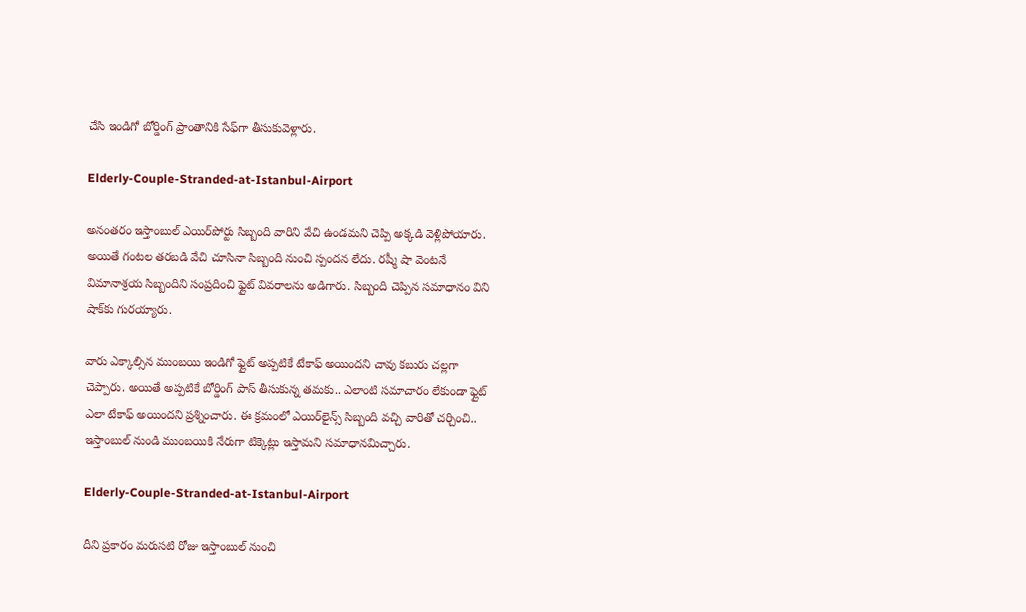చేసి ఇండిగో బోర్డింగ్ ప్రాంతానికి సేఫ్‌గా తీసుకువెళ్లారు.

Elderly-Couple-Stranded-at-Istanbul-Airport

అనంతరం ఇస్తాంబుల్‌ ఎయిర్‌పోర్టు సిబ్బంది వారిని వేచి ఉండమని చెప్పి అక్కడి వెళ్లిపోయారు. అయితే గంటల తరబడి వేచి చూసినా సిబ్బంది నుంచి స్పందన లేదు. రష్మీ షా వెంటనే విమానాశ్రయ సిబ్బందిని సంప్రదించి ఫ్లైట్‌ వివరాలను అడిగారు. సిబ్బంది చెప్పిన సమాధానం విని షాక్‌కు గురయ్యారు.

వారు ఎక్కాల్సిన ముంబయి ఇండిగో ఫ్లైట్‌ అప్పటికే టేకాఫ్ అయిందని చావు కబురు చల్లగా చెప్పారు. అయితే అప్పటికే బోర్డింగ్ పాస్ తీసుకున్న తమకు.. ఎలాంటి సమాచారం లేకుండా ఫ్లైట్ ఎలా టేకాఫ్‌ అయిందని ప్రశ్నించారు. ఈ క్రమంలో ఎయిర్‌లైన్స్‌ సిబ్బంది వచ్చి వారితో చర్చించి.. ఇస్తాంబుల్ నుండి ముంబయికి నేరుగా టిక్కెట్లు ఇస్తామని సమాధానమిచ్చారు.

Elderly-Couple-Stranded-at-Istanbul-Airport

దీని ప్రకారం మరుసటి రోజు ఇస్తాంబుల్ నుంచి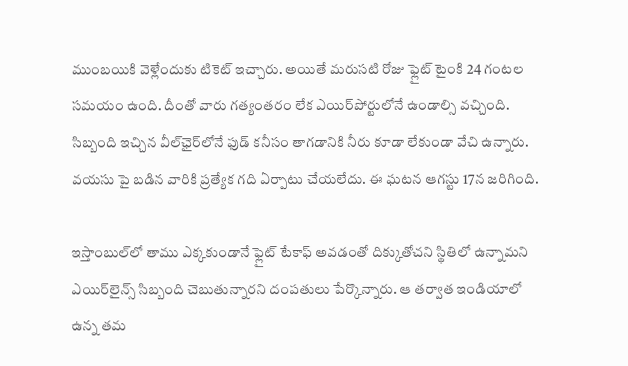ముంబయికి వెళ్లేందుకు టికెట్ ఇచ్చారు. అయితే మరుసటి రోజు ఫ్లైట్‌ టైంకి 24 గంటల సమయం ఉంది. దీంతో వారు గత్యంతరం లేక ఎయిర్‌పోర్టులోనే ఉండాల్సి వచ్చింది. సిబ్బంది ఇచ్చిన వీల్‌ఛైర్‌లోనే ఫుడ్‌ కనీసం తాగడానికి నీరు కూడా లేకుండా వేచి ఉన్నారు. వయసు పై బడిన వారికి ప్రత్యేక గది ఏర్పాటు చేయలేదు. ఈ ఘటన ఆగస్టు 17న జరిగింది.

ఇస్తాంబుల్‌లో తాము ఎక్కకుండానే ఫ్లైట్ టేకాఫ్ అవడంతో దిక్కుతోచని స్థితిలో ఉన్నామని ఎయిర్‌లైన్స్‌ సిబ్బంది చెబుతున్నారని దంపతులు పేర్కొన్నారు. ఆ తర్వాత ఇండియాలో ఉన్న తమ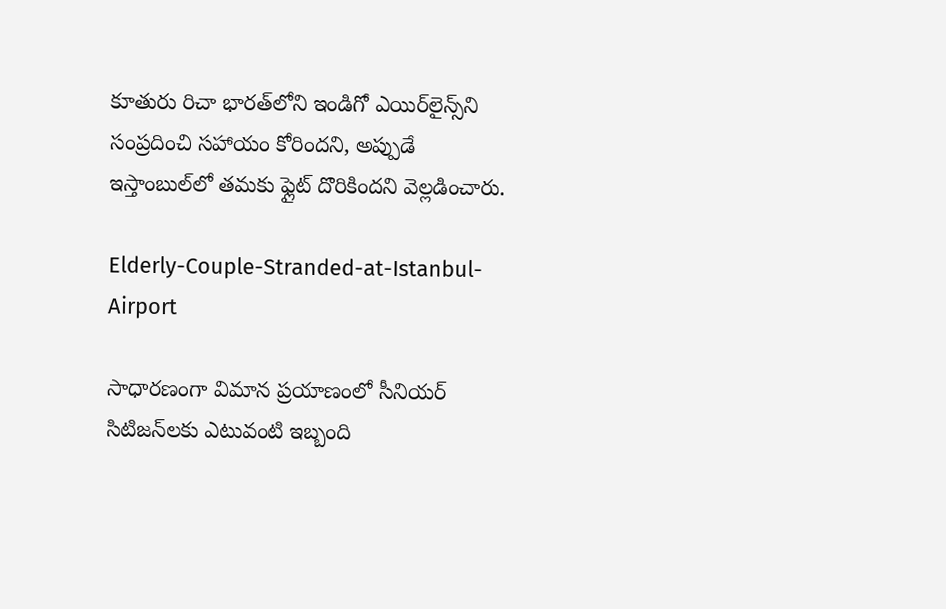కూతురు రిచా భారత్‌లోని ఇండిగో ఎయిర్‌లైన్స్‌ని సంప్రదించి సహాయం కోరిందని, అప్పుడే ఇస్తాంబుల్‌లో తమకు ఫ్లైట్‌ దొరికిందని వెల్లడించారు.

Elderly-Couple-Stranded-at-Istanbul-Airport

సాధారణంగా విమాన ప్రయాణంలో సీనియర్ సిటిజన్‌లకు ఎటువంటి ఇబ్బంది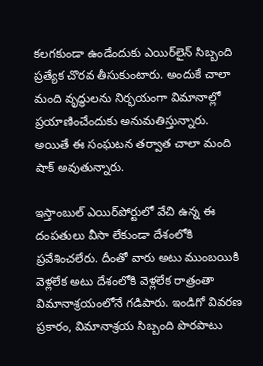కలగకుండా ఉండేందుకు ఎయిర్‌లైన్ సిబ్బంది ప్రత్యేక చొరవ తీసుకుంటారు. అందుకే చాలా మంది వృద్ధులను నిర్భయంగా విమానాల్లో ప్రయాణించేందుకు అనుమతిస్తున్నారు. అయితే ఈ సంఘటన తర్వాత చాలా మంది షాక్ అవుతున్నారు.

ఇస్తాంబుల్‌ ఎయిర్‌పోర్టులో వేచి ఉన్న ఈ దంపతులు వీసా లేకుండా దేశంలోకి ప్రవేశించలేరు. దీంతో వారు అటు ముంబయికి వెళ్లలేక అటు దేశంలోకి వెళ్లలేక రాత్రంతా విమానాశ్రయంలోనే గడిపారు. ఇండిగో వివరణ ప్రకారం, విమానాశ్రయ సిబ్బంది పొరపాటు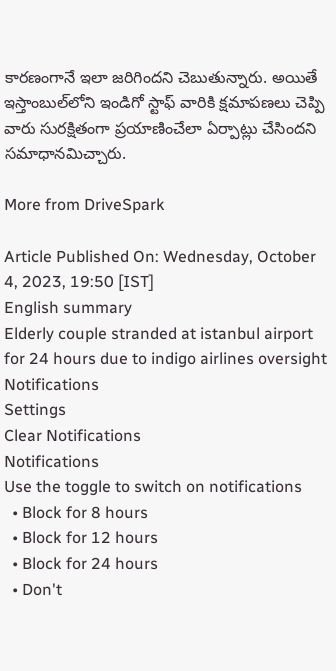కారణంగానే ఇలా జరిగిందని చెబుతున్నారు. అయితే ఇస్తాంబుల్‌లోని ఇండిగో స్టాఫ్‌ వారికి క్షమాపణలు చెప్పి వారు సురక్షితంగా ప్రయాణించేలా ఏర్పాట్లు చేసిందని సమాధానమిచ్చారు.

More from DriveSpark

Article Published On: Wednesday, October 4, 2023, 19:50 [IST]
English summary
Elderly couple stranded at istanbul airport for 24 hours due to indigo airlines oversight
Notifications
Settings
Clear Notifications
Notifications
Use the toggle to switch on notifications
  • Block for 8 hours
  • Block for 12 hours
  • Block for 24 hours
  • Don't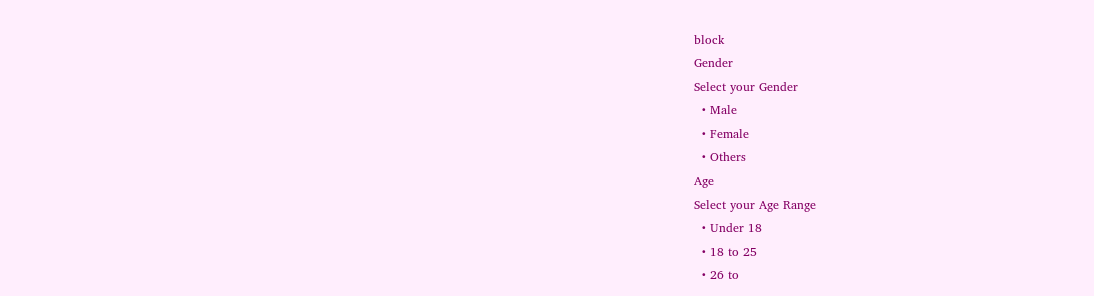block
Gender
Select your Gender
  • Male
  • Female
  • Others
Age
Select your Age Range
  • Under 18
  • 18 to 25
  • 26 to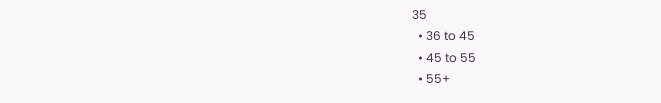35
  • 36 to 45
  • 45 to 55
  • 55+